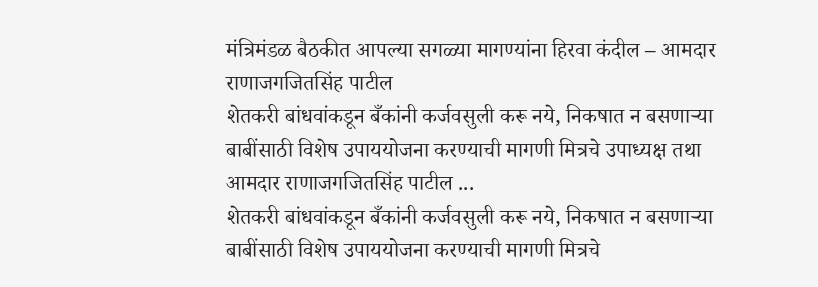मंत्रिमंडळ बैठकीत आपल्या सगळ्या मागण्यांना हिरवा कंदील – आमदार राणाजगजितसिंह पाटील
शेतकरी बांधवांकडून बँकांनी कर्जवसुली करू नये, निकषात न बसणाऱ्या बाबींसाठी विशेष उपाययोजना करण्याची मागणी मित्रचे उपाध्यक्ष तथा आमदार राणाजगजितसिंह पाटील ...
शेतकरी बांधवांकडून बँकांनी कर्जवसुली करू नये, निकषात न बसणाऱ्या बाबींसाठी विशेष उपाययोजना करण्याची मागणी मित्रचे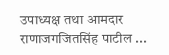उपाध्यक्ष तथा आमदार राणाजगजितसिंह पाटील ...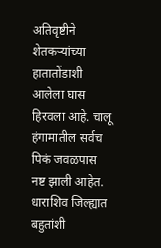अतिवृष्टीने शेतकऱ्यांच्या हातातोंडाशी आलेला घास हिरवला आहे. चालू हंगामातील सर्वच पिकं जवळपास नष्ट झाली आहेत. धाराशिव जिल्ह्यात बहुतांशी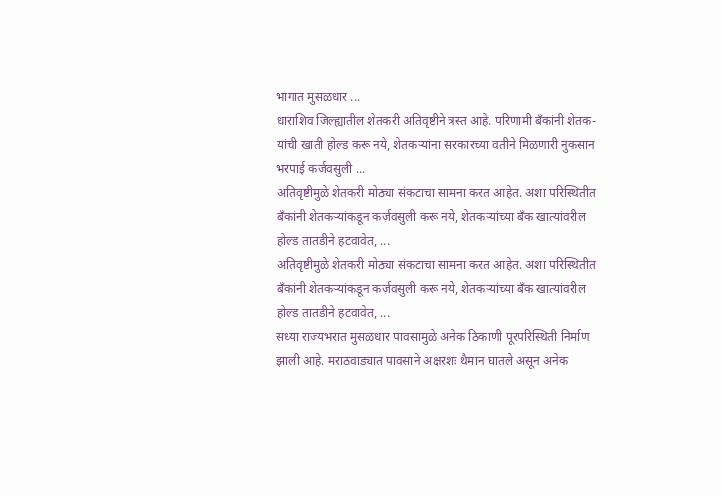भागात मुसळधार ...
धाराशिव जिल्ह्यातील शेतकरी अतिवृष्टीने त्रस्त आहे. परिणामी बँकांनी शेतक-यांची खाती होल्ड करू नये, शेतकऱ्यांना सरकारच्या वतीने मिळणारी नुकसान भरपाई कर्जवसुली ...
अतिवृष्टीमुळे शेतकरी मोठ्या संकटाचा सामना करत आहेत. अशा परिस्थितीत बँकांनी शेतकऱ्यांकडून कर्जवसुली करू नये, शेतकऱ्यांच्या बँक खात्यांवरील होल्ड तातडीने हटवावेत, ...
अतिवृष्टीमुळे शेतकरी मोठ्या संकटाचा सामना करत आहेत. अशा परिस्थितीत बँकांनी शेतकऱ्यांकडून कर्जवसुली करू नये, शेतकऱ्यांच्या बँक खात्यांवरील होल्ड तातडीने हटवावेत, ...
सध्या राज्यभरात मुसळधार पावसामुळे अनेक ठिकाणी पूरपरिस्थिती निर्माण झाली आहे. मराठवाड्यात पावसाने अक्षरशः थैमान घातले असून अनेक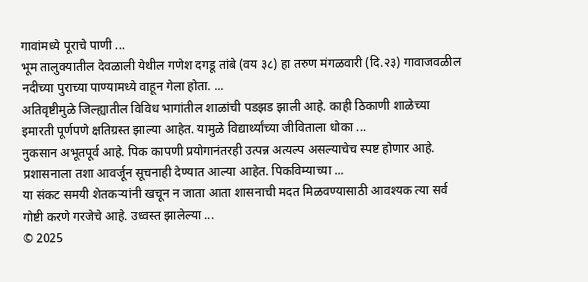गावांमध्ये पूराचे पाणी ...
भूम तालुक्यातील देवळाली येथील गणेश दगडू तांबे (वय ३८) हा तरुण मंगळवारी (दि.२३) गावाजवळील नदीच्या पुराच्या पाण्यामध्ये वाहून गेला होता. ...
अतिवृष्टीमुळे जिल्ह्यातील विविध भागांतील शाळांची पडझड झाली आहे. काही ठिकाणी शाळेच्या इमारती पूर्णपणे क्षतिग्रस्त झाल्या आहेत. यामुळे विद्यार्थ्यांच्या जीविताला धोका ...
नुकसान अभूतपूर्व आहे. पिक कापणी प्रयोगानंतरही उत्पन्न अत्यल्प असल्याचेच स्पष्ट होणार आहे. प्रशासनाला तशा आवर्जून सूचनाही देण्यात आल्या आहेत. पिकविम्याच्या ...
या संकट समयी शेतकऱ्यांनी खचून न जाता आता शासनाची मदत मिळवण्यासाठी आवश्यक त्या सर्व गोष्टी करणे गरजेचे आहे. उध्वस्त झालेल्या ...
© 2025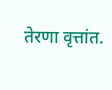तेरणा वृत्तांत.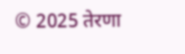© 2025 तेरणा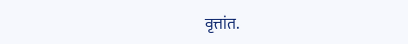वृत्तांत.